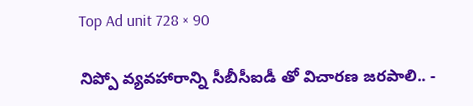Top Ad unit 728 × 90

నిప్పో వ్యవహారాన్ని సీబీసీఐడీ తో విచారణ జరపాలి.. -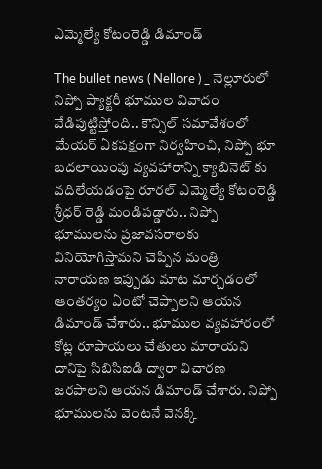ఎమ్మెల్యే కోటంరెడ్డి డిమాండ్

The bullet news ( Nellore ) _ నెల్లూరులో నిప్పో ప్యాక్టరీ భూముల వివాదం వేడిపుట్టిస్తోంది.. కౌన్సిల్ సమావేశంలో మేయర్ ఏకపక్షంగా నిర్వహించి, నిప్పో భూ బదలాయింపు వ్యవహారాన్ని క్యాబినెట్ కు వదిలేయడంపై రూరల్ ఎమ్మెల్యే కోటంరెడ్డి శ్రీధర్ రెడ్డి మండిపడ్డారు.. నిప్పో భూములను ప్రజావసరాలకు వినియోగిస్తామని చెప్పిన మంత్రి నారాయణ ఇప్పుడు మాట మార్చడంలో ఆంతర్యం ఏంటో చెప్పాలని ఆయన డిమాండ్ చేశారు.. భూముల వ్యవహారంలో కోట్ల రూపాయలు చేతులు మారాయని దానిపై సిబిసిఐడి ద్వారా విచారణ జరపాలని ఆయన డిమాండ్ చేశారు. నిప్పో భూములను వెంటనే వెనక్కి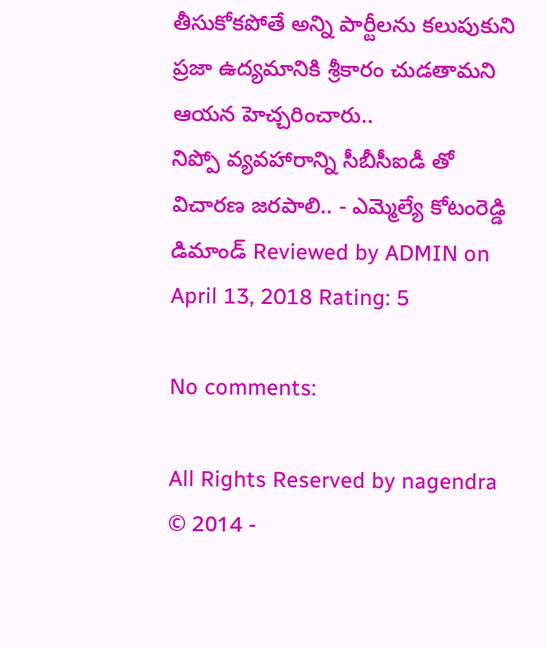తీసుకోకపోతే అన్ని పార్టీలను కలుపుకుని ప్రజా ఉద్యమానికి శ్రీకారం చుడతామని ఆయన హెచ్చరించారు..
నిప్పో వ్యవహారాన్ని సీబీసీఐడీ తో విచారణ జరపాలి.. - ఎమ్మెల్యే కోటంరెడ్డి డిమాండ్ Reviewed by ADMIN on April 13, 2018 Rating: 5

No comments:

All Rights Reserved by nagendra © 2014 -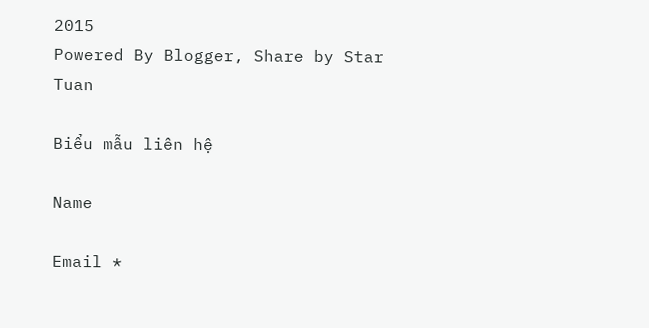2015
Powered By Blogger, Share by Star Tuan

Biểu mẫu liên hệ

Name

Email *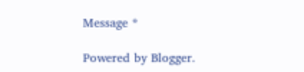Message *

Powered by Blogger.